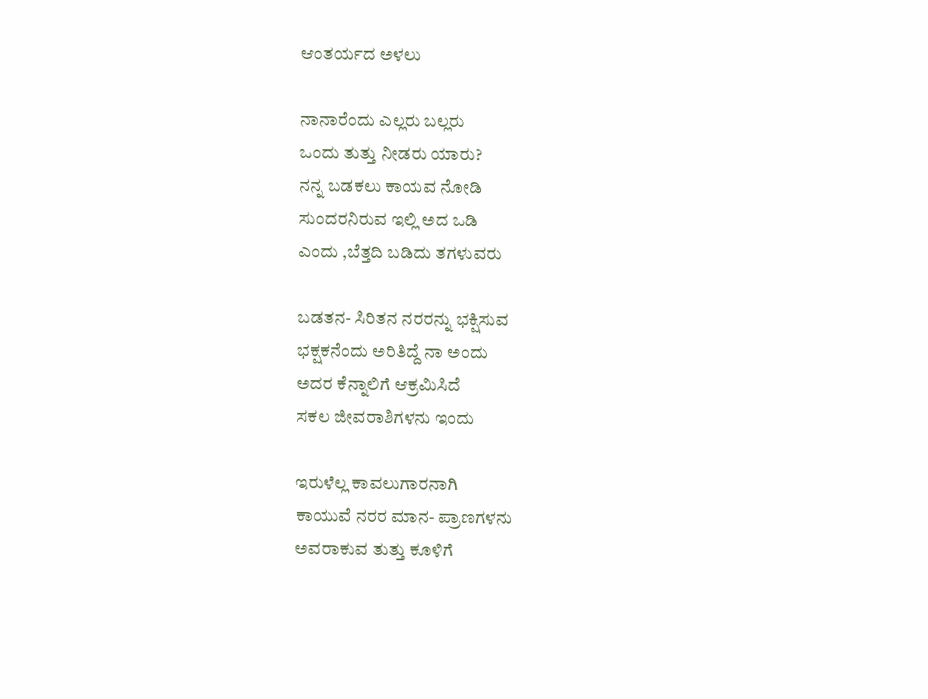ಆಂತರ್ಯದ ಅಳಲು

ನಾನಾರೆಂದು ಎಲ್ಲರು ಬಲ್ಲರು
ಒಂದು ತುತ್ತು ನೀಡರು ಯಾರು?
ನನ್ನ ಬಡಕಲು ಕಾಯವ ನೋಡಿ
ಸುಂದರನಿರುವ ಇಲ್ಲಿ ಅದ ಒಡಿ
ಎಂದು ,ಬೆತ್ತದಿ ಬಡಿದು ತಗಳುವರು

ಬಡತನ- ಸಿರಿತನ ನರರನ್ನು ಭಕ್ಷಿಸುವ
ಭಕ್ಷಕನೆಂದು ಅರಿತಿದ್ದೆ ನಾ ಅಂದು
ಅದರ ಕೆನ್ನಾಲಿಗೆ ಆಕ್ರಮಿಸಿದೆ
ಸಕಲ ಜೀವರಾಶಿಗಳನು ಇಂದು

ಇರುಳೆಲ್ಲ ಕಾವಲುಗಾರನಾಗಿ
ಕಾಯುವೆ ನರರ ಮಾನ- ಪ್ರಾಣಗಳನು
ಅವರಾಕುವ ತುತ್ತು ಕೂಳಿಗೆ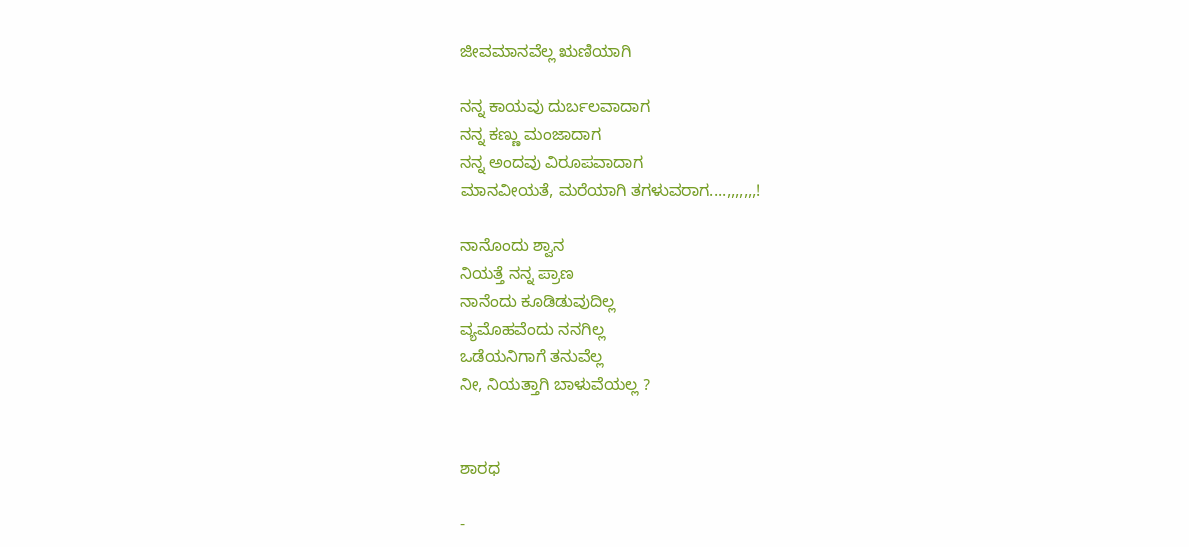ಜೀವಮಾನವೆಲ್ಲ ಋಣಿಯಾಗಿ

ನನ್ನ ಕಾಯವು ದುರ್ಬಲವಾದಾಗ
ನನ್ನ ಕಣ್ಣು ಮಂಜಾದಾಗ
ನನ್ನ ಅಂದವು ವಿರೂಪವಾದಾಗ
ಮಾನವೀಯತೆ, ಮರೆಯಾಗಿ ತಗಳುವರಾಗ....,,,,,,,!

ನಾನೊಂದು ಶ್ವಾನ
ನಿಯತ್ತೆ ನನ್ನ ಪ್ರಾಣ
ನಾನೆಂದು ಕೂಡಿಡುವುದಿಲ್ಲ
ವ್ಯಮೊಹವೆಂದು ನನಗಿಲ್ಲ
ಒಡೆಯನಿಗಾಗೆ ತನುವೆಲ್ಲ
ನೀ, ನಿಯತ್ತಾಗಿ ಬಾಳುವೆಯಲ್ಲ ?


ಶಾರಧ

-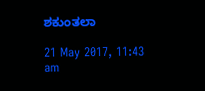ಶಕುಂತಲಾ

21 May 2017, 11:43 am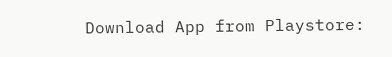Download App from Playstore: